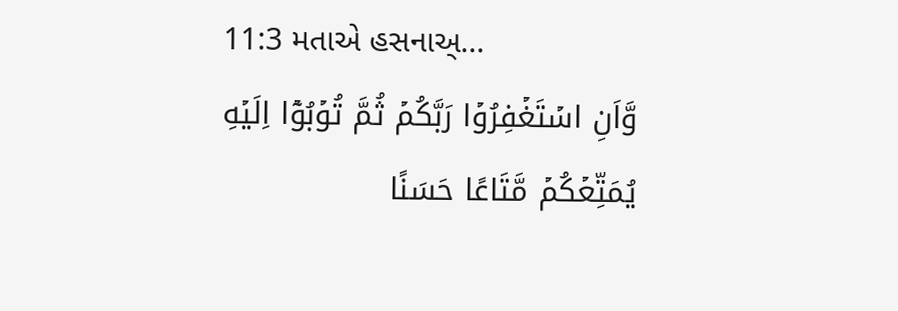11:3 મતાએ હસનાઅ્...
وَّاَنِ اسۡتَغۡفِرُوۡا رَبَّكُمۡ ثُمَّ تُوۡبُوۡۤا اِلَيۡهِ يُمَتِّعۡكُمۡ مَّتَاعًا حَسَنًا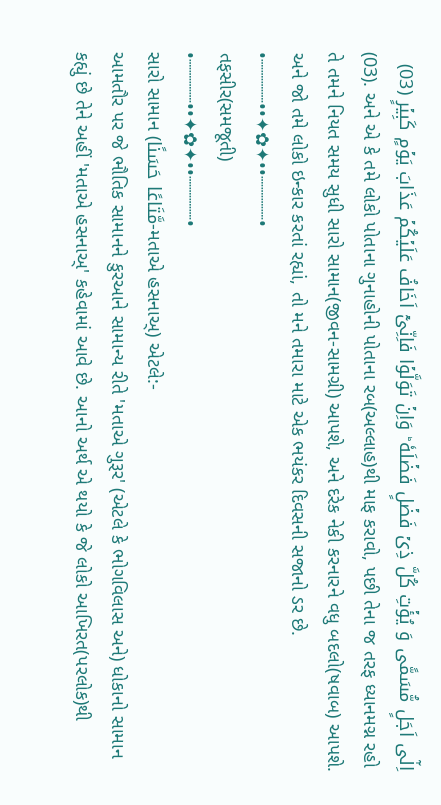اِلٰٓى اَجَلٍ مُّسَمًّى وَ يُؤۡتِ كُلَّ ذِىۡ فَضۡلٍ فَضۡلَهٗ ؕ وَاِنۡ تَوَلَّوۡا فَاِنِّىۡۤ اَخَافُ عَلَيۡكُمۡ عَذَابَ يَوۡمٍ كَبِيۡرٍ (03)
(03). અને એ કે તમે લોકો પોતાના ગુનાહોની પોતાના રબ(અલ્લાહ)થી માફ કરાવો, પછી તેના જ તરફ ધ્યાનમગ્ન રહો તે તમને નિયત સમય સુધી સારો સામાન(જીવન-સામગ્રી) આપશે, અને દરેક નેકી કરનારને વધુ બદલો(ષવાબ) આપશે. અને જો તમે લોકો ઇન્કાર કરતાં રહ્યાં, તો મને તમારા માટે એક ભયંકર દિવસની સજાનો ડર છે.
•┈┈┈┈••✦✿✦••┈┈┈┈•
તફસીર(સમજૂતી)
•┈┈┈┈••✦✿✦••┈┈┈┈•
સારો સામાન (مَّتَاعًا حَسَنًا-મતાએ હસનાઅ્) એટલે:-
આમતૌર પર જે ભૌતિક સામાનને કુરઆને સામાન્ય રીતે 'મતાએ ગુરૂર' (એટલે કે ભોગવિલાસ અને) ધોકાનો સામાન કહ્યું છે તેને અહીં 'મતાએ હસનાઅ્' કહેવામાં આવે છે. આનો અર્થ એ થયો કે જે લોકો આખિરત(પરલોક)થી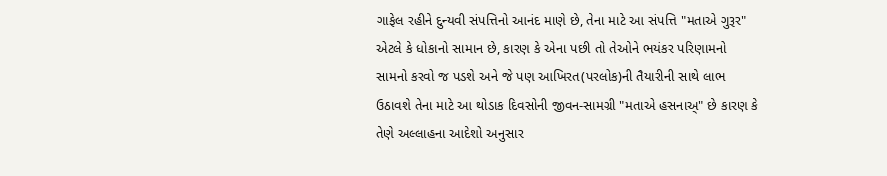ગાફેલ રહીને દુન્યવી સંપત્તિનો આનંદ માણે છે, તેના માટે આ સંપત્તિ "મતાએ ગુરૂર" એટલે કે ધોકાનો સામાન છે, કારણ કે એના પછી તો તેઓને ભયંકર પરિણામનો સામનો કરવો જ પડશે અને જે પણ આખિરત(પરલોક)ની તૈયારીની સાથે લાભ ઉઠાવશે તેના માટે આ થોડાક દિવસોની જીવન-સામગ્રી "મતાએ હસનાઅ્" છે કારણ કે તેણે અલ્લાહના આદેશો અનુસાર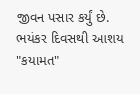જીવન પસાર કર્યું છે.
ભયંકર દિવસથી આશય "કયામત"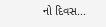નો દિવસ...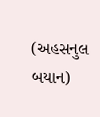(અહસનુલ બયાન)